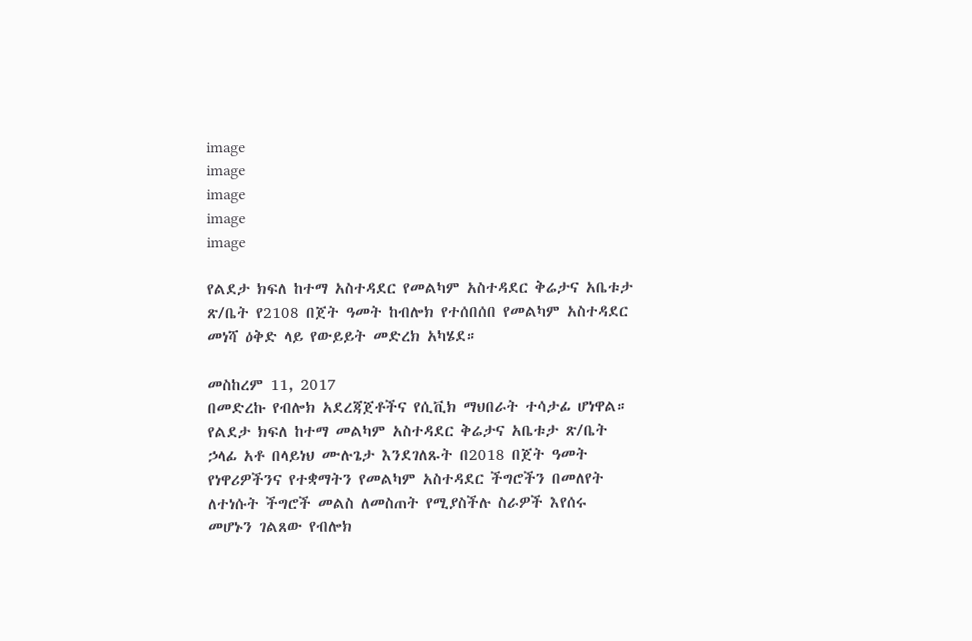image
image
image
image
image

የልደታ ክፍለ ከተማ አስተዳደር የመልካም አስተዳደር ቅሬታና አቤቱታ ጽ/ቤት የ2108 በጀት ዓመት ከብሎክ የተሰበሰበ የመልካም አስተዳደር መነሻ ዕቅድ ላይ የውይይት መድረክ አካሄደ።

መስከረም 11, 2017
በመድረኩ የብሎክ አደረጃጀቶችና የሲቪክ ማህበራት ተሳታፊ ሆነዋል። የልደታ ክፍለ ከተማ መልካም አስተዳደር ቅሬታና አቤቱታ ጽ/ቤት ኃላፊ አቶ በላይነህ ሙሉጌታ እንደገለጹት በ2018 በጀት ዓመት የነዋሪዎችንና የተቋማትን የመልካም አስተዳደር ችግሮችን በመለየት ለተነሱት ችግሮች መልስ ለመስጠት የሚያስችሉ ስራዎች እየሰሩ መሆኑን ገልጸው የብሎክ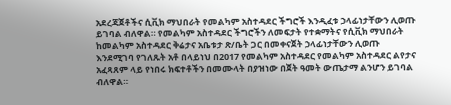አደረጃጀቶችና ሲቪክ ማህበራት የመልካም አስተዳደር ችግሮች እንዲፈቱ ኃላፊነታቸውን ሊወጡ ይገባል ብለዋል። የመልካም አስተዳደር ችግሮችን ለመፍታት የተቋማትና የሲቪክ ማህበራት ከመልካም አስተዳደር ቅሬታና አቤቱታ ጽ/ቤት ጋር በመቀናጀት ኃላፊነታቸውን ሊወጡ እንደሚገባ የገለጹት አቶ በላይነህ በ2017 የመልካም አስተዳደር የመልካም አስተዳደር ልየታና አፈጻጸም ላይ የነበሩ ክፍተቶችን በመሙላት በያዝነው በጀት ዓመት ውጤታማ ልንሆን ይገባል ብለዋል።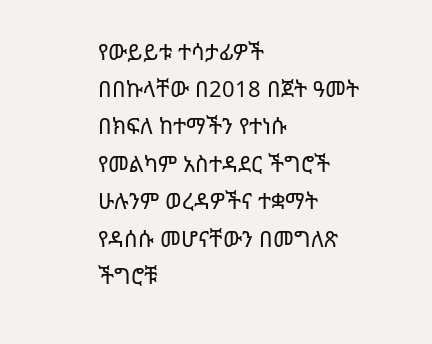የውይይቱ ተሳታፊዎች በበኩላቸው በ2018 በጀት ዓመት በክፍለ ከተማችን የተነሱ የመልካም አስተዳደር ችግሮች ሁሉንም ወረዳዎችና ተቋማት የዳሰሱ መሆናቸውን በመግለጽ ችግሮቹ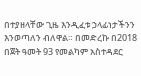በተያዘላቸው ጊዜ እንዲፈቱ ኃላፊነታችንን እንወጣለን ብለዋል። በመድረኩ በ2018 በጀት ዓመት 93 የመልካም አስተዳደር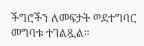ችግሮችን ለመፍታት ወደተግባር መግባቱ ተገልጿል።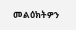መልዕክትዎን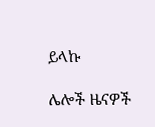ይላኩ

ሌሎች ዜናዎች